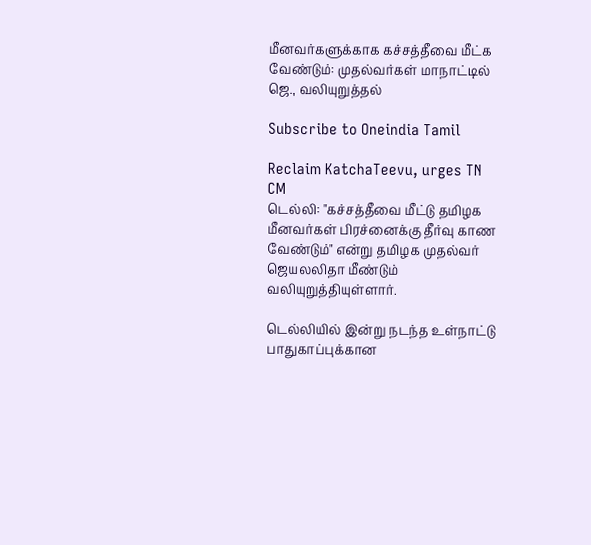மீனவர்களுக்காக கச்சத்தீவை மீட்க வேண்டும்: முதல்வர்கள் மாநாட்டில் ஜெ., வலியுறுத்தல்

Subscribe to Oneindia Tamil

Reclaim KatchaTeevu, urges TN CM
டெல்லி: "கச்சத்தீவை மீட்டு தமிழக மீனவர்கள் பிரச்னைக்கு தீர்வு காண வேண்டும்" என்று தமிழக முதல்வர் ஜெயலலிதா மீண்டும் வலியுறுத்தியுள்ளார்.

டெல்லியில் இன்று நடந்த உள்நாட்டு பாதுகாப்புக்கான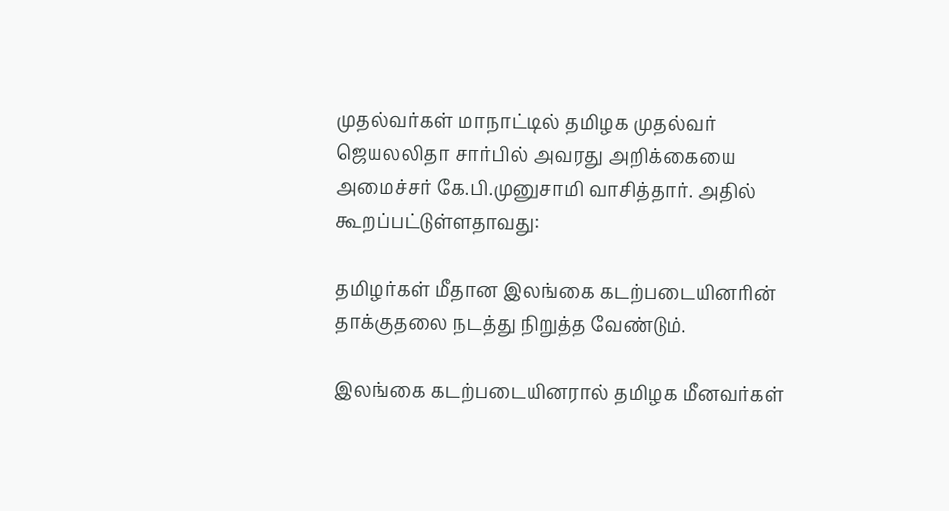முதல்வர்கள் மாநாட்டில் தமிழக முதல்வர் ஜெயலலிதா சார்பில் அவரது அறிக்கையை அமைச்சர் கே.பி.முனுசாமி வாசித்தார். அதில் கூறப்பட்டுள்ளதாவது:

தமிழர்கள் மீதான இலங்கை கடற்படையினரின் தாக்குதலை நடத்து நிறுத்த வேண்டும்.

இலங்கை கடற்படையினரால் தமிழக மீனவர்கள்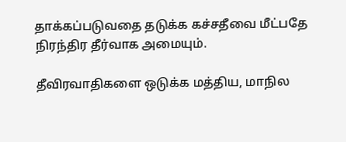தாக்கப்படுவதை தடுக்க கச்சதீவை மீட்பதே நிரந்திர தீர்வாக அமையும்.

தீவிரவாதிகளை ஒடுக்க மத்திய, மாநில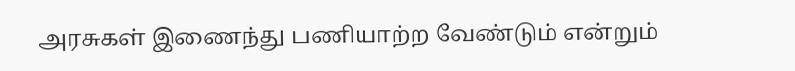அரசுகள் இணைந்து பணியாற்ற வேண்டும் என்றும்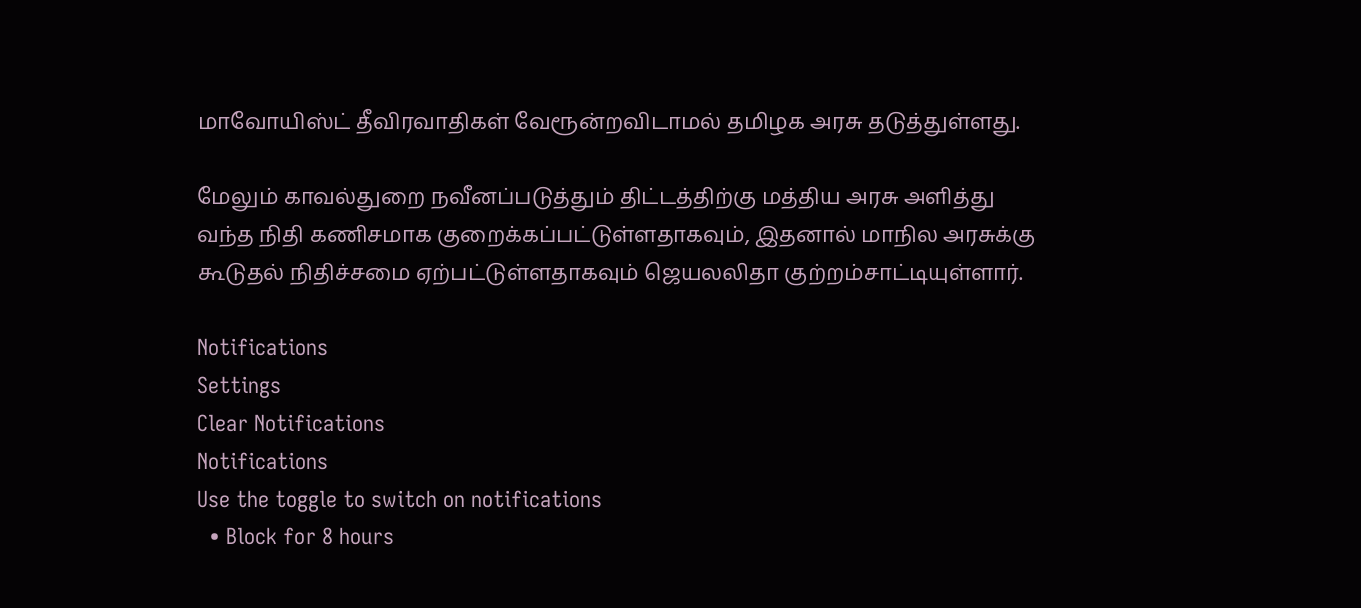மாவோயிஸ்ட் தீவிரவாதிகள் வேரூன்றவிடாமல் தமிழக அரசு தடுத்துள்ளது.

மேலும் காவல்துறை நவீனப்படுத்தும் திட்டத்திற்கு மத்திய அரசு அளித்து வந்த நிதி கணிசமாக குறைக்கப்பட்டுள்ளதாகவும், இதனால் மாநில அரசுக்கு கூடுதல் நிதிச்சமை ஏற்பட்டுள்ளதாகவும் ஜெயலலிதா குற்றம்சாட்டியுள்ளார்.

Notifications
Settings
Clear Notifications
Notifications
Use the toggle to switch on notifications
  • Block for 8 hours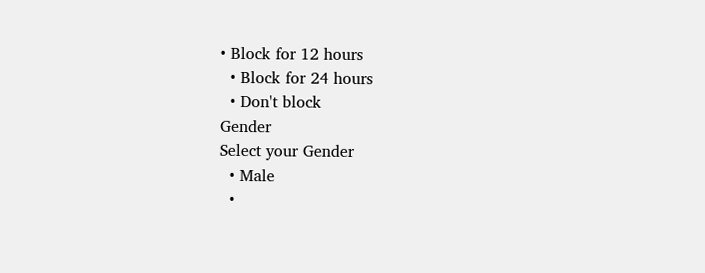• Block for 12 hours
  • Block for 24 hours
  • Don't block
Gender
Select your Gender
  • Male
  •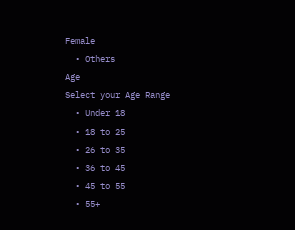Female
  • Others
Age
Select your Age Range
  • Under 18
  • 18 to 25
  • 26 to 35
  • 36 to 45
  • 45 to 55
  • 55+